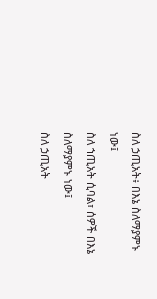ስለ ኃጢአት፥ በእኔ ስለማያምኑ ነው፤
ስለ ኀጢአት ሲባል፣ ሰዎች በእኔ ስለማያምኑ ነው፤
ስለ ኃጢአት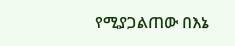የሚያጋልጠው በእኔ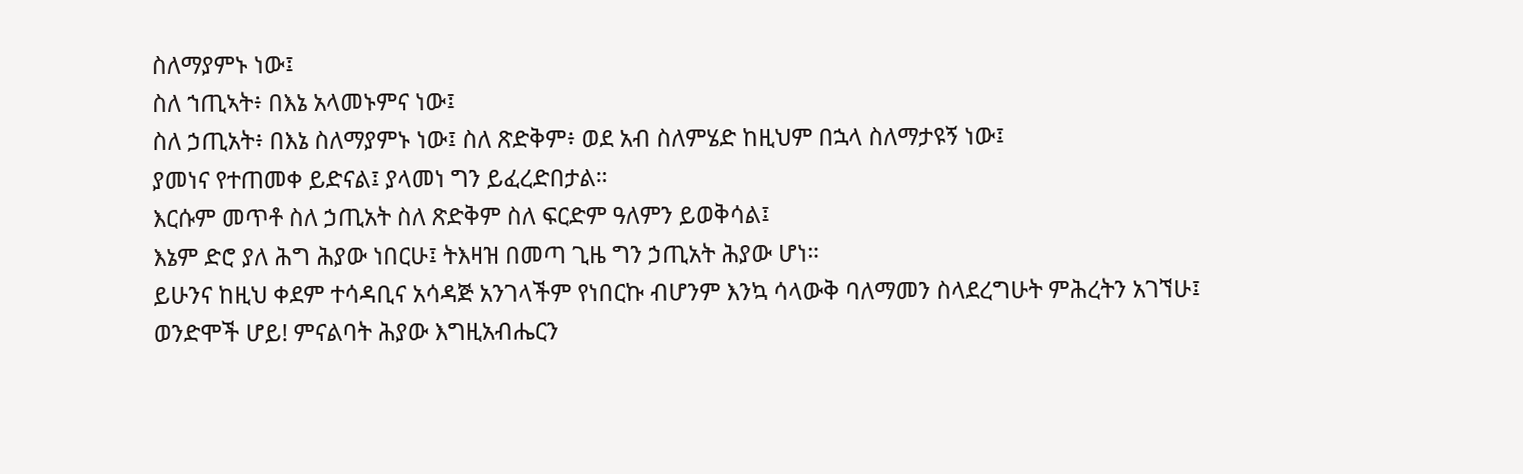ስለማያምኑ ነው፤
ስለ ኀጢኣት፥ በእኔ አላመኑምና ነው፤
ስለ ኃጢአት፥ በእኔ ስለማያምኑ ነው፤ ስለ ጽድቅም፥ ወደ አብ ስለምሄድ ከዚህም በኋላ ስለማታዩኝ ነው፤
ያመነና የተጠመቀ ይድናል፤ ያላመነ ግን ይፈረድበታል።
እርሱም መጥቶ ስለ ኃጢአት ስለ ጽድቅም ስለ ፍርድም ዓለምን ይወቅሳል፤
እኔም ድሮ ያለ ሕግ ሕያው ነበርሁ፤ ትእዛዝ በመጣ ጊዜ ግን ኃጢአት ሕያው ሆነ።
ይሁንና ከዚህ ቀደም ተሳዳቢና አሳዳጅ አንገላችም የነበርኩ ብሆንም እንኳ ሳላውቅ ባለማመን ስላደረግሁት ምሕረትን አገኘሁ፤
ወንድሞች ሆይ! ምናልባት ሕያው እግዚአብሔርን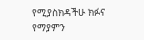የሚያስክዳችሁ ክፉና የማያምን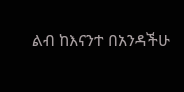ልብ ከእናንተ በአንዳችሁ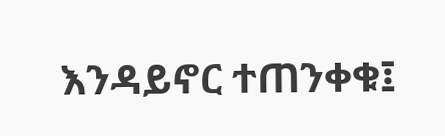እንዳይኖር ተጠንቀቁ፤